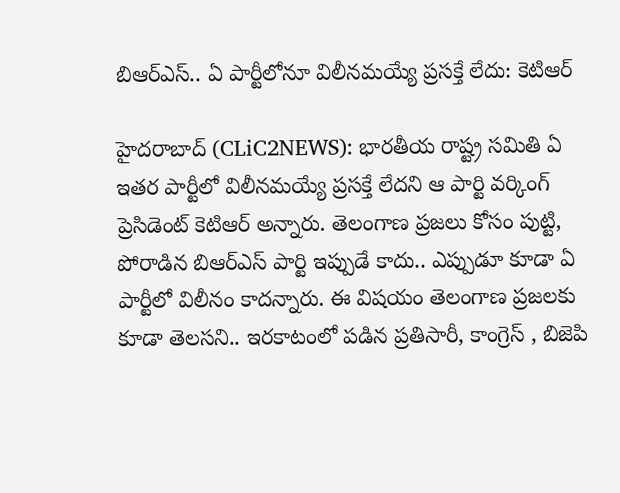బిఆర్ఎస్.. ఏ పార్టీలోనూ విలీనమ‌య్యే ప్ర‌స‌క్తే లేదు: కెటిఆర్‌

హైద‌రాబాద్ (CLiC2NEWS): భార‌తీయ రాష్ట్ర స‌మితి ఏ ఇత‌ర పార్టీలో విలీన‌మ‌య్యే ప్ర‌స‌క్తే లేద‌ని ఆ పార్టి వ‌ర్కింగ్ ప్రెసిడెంట్ కెటిఆర్ అన్నారు. తెలంగాణ ప్ర‌జ‌లు కోసం పుట్టి, పోరాడిన బిఆర్ఎస్ పార్టి ఇప్పుడే కాదు.. ఎప్పుడూ కూడా ఏ పార్టీలో విలీనం కాద‌న్నారు. ఈ విష‌యం తెలంగాణ ప్ర‌జ‌ల‌కు కూడా తెల‌స‌ని.. ఇర‌కాటంలో ప‌డిన ప్ర‌తిసారీ, కాంగ్రెస్ , బిజెపి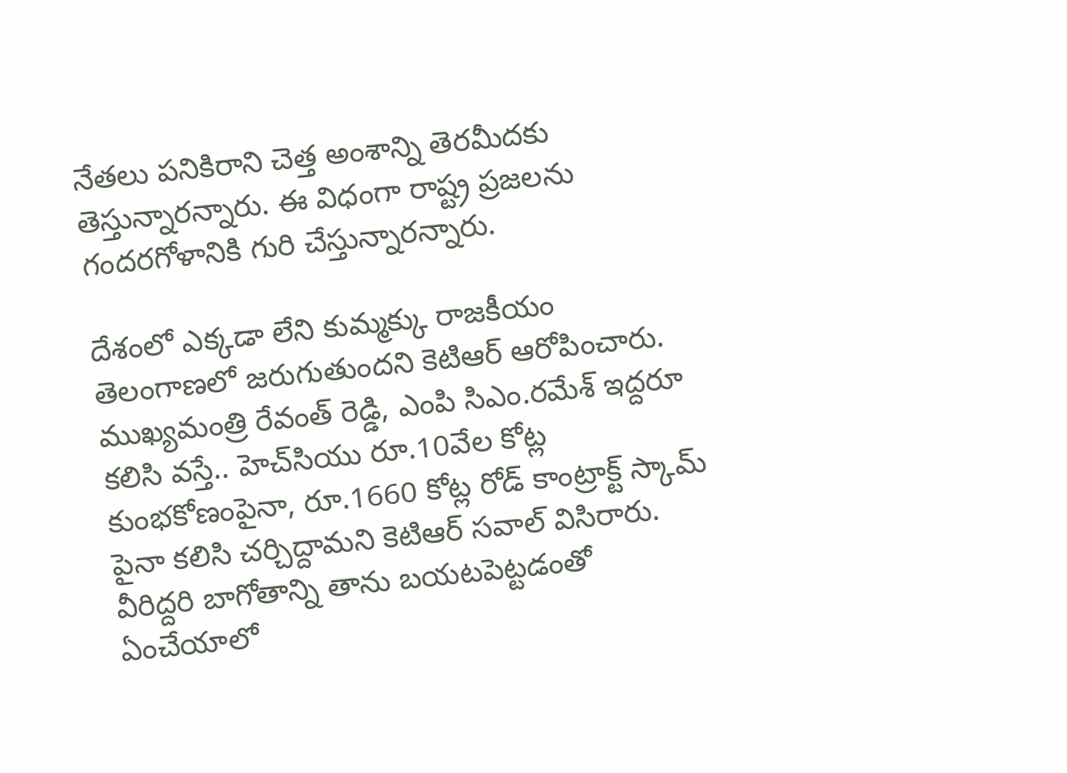నేత‌లు ప‌నికిరాని చెత్త అంశాన్ని తెర‌మీద‌కు తెస్తున్నార‌న్నారు. ఈ విధంగా రాష్ట్ర ప్ర‌జ‌ల‌ను గంద‌ర‌గోళానికి గురి చేస్తున్నార‌న్నారు.

దేశంలో ఎక్క‌డా లేని కుమ్మ‌క్కు రాజ‌కీయం తెలంగాణలో జ‌రుగుతుంద‌ని కెటిఆర్ ఆరోపించారు. ముఖ్య‌మంత్రి రేవంత్ రెడ్డి, ఎంపి సిఎం.ర‌మేశ్ ఇద్ద‌రూ క‌లిసి వ‌స్తే.. హెచ్‌సియు రూ.10వేల కోట్ల కుంభ‌కోణంపైనా, రూ.1660 కోట్ల రోడ్ కాంట్రాక్ట్ స్కామ్ పైనా క‌లిసి చ‌ర్చిద్దామ‌ని కెటిఆర్ స‌వాల్ విసిరారు. వీరిద్ద‌రి బాగోతాన్ని తాను బ‌య‌ట‌పెట్ట‌డంతో ఏంచేయాలో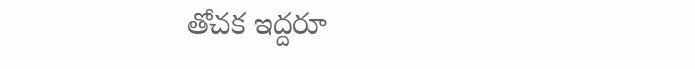తోచ‌క ఇద్ద‌రూ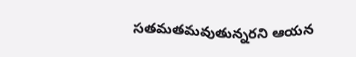స‌త‌మ‌త‌మ‌వుతున్న‌ర‌ని ఆయ‌న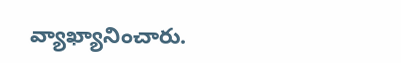వ్యాఖ్యానించారు.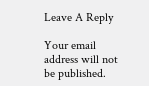Leave A Reply

Your email address will not be published.